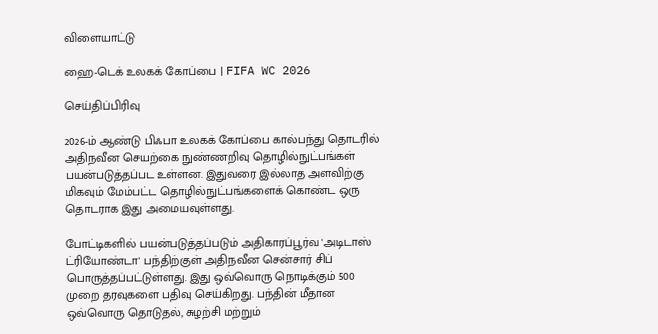விளையாட்டு

ஹை-டெக் உலகக் கோப்பை | FIFA WC 2026

செய்திப்பிரிவு

2026-ம் ஆண்டு பிஃபா உலகக் கோப்பை கால்பந்து தொடரில் அதிநவீன செயற்கை நுண்ணறிவு தொழில்நுட்பங்கள் பயன்படுத்தப்பட உள்ளன. இதுவரை இல்லாத அளவிற்கு மிகவும் மேம்பட்ட தொழில்நுட்பங்களைக் கொண்ட ஒரு தொடராக இது அமையவுள்ளது.

போட்டிகளில் பயன்படுத்தப்படும் அதிகாரப்பூர்வ 'அடிடாஸ் ட்ரியோண்டா' பந்திற்குள் அதிநவீன சென்சார் சிப் பொருத்தப்பட்டுள்ளது. இது ஒவ்வொரு நொடிக்கும் 500 முறை தரவுகளை பதிவு செய்கிறது. பந்தின் மீதான ஒவ்வொரு தொடுதல், சுழற்சி மற்றும்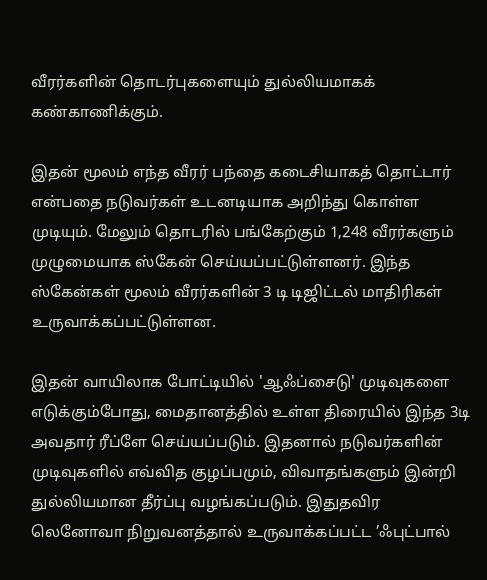வீரர்களின் தொடர்புகளையும் துல்லியமாகக் கண்காணிக்கும்.

இதன் மூலம் எந்த வீரர் பந்தை கடைசியாகத் தொட்டார் என்பதை நடுவர்கள் உடனடியாக அறிந்து கொள்ள முடியும். மேலும் தொடரில் பங்கேற்கும் 1,248 வீரர்களும் முழுமையாக ஸ்கேன் செய்யப்பட்டுள்ளனர். இந்த ஸ்கேன்கள் மூலம் வீரர்களின் 3 டி டிஜிட்டல் மாதிரிகள் உருவாக்கப்பட்டுள்ளன.

இதன் வாயிலாக போட்டியில் 'ஆஃப்சைடு' முடிவுகளை எடுக்கும்போது, மைதானத்தில் உள்ள திரையில் இந்த 3டி அவதார் ரீப்ளே செய்யப்படும். இதனால் நடுவர்களின் முடிவுகளில் எவ்வித குழப்பமும், விவாதங்களும் இன்றி துல்லியமான தீர்ப்பு வழங்கப்படும். இதுதவிர லெனோவா நிறுவனத்தால் உருவாக்கப்பட்ட ’ஃபுட்பால்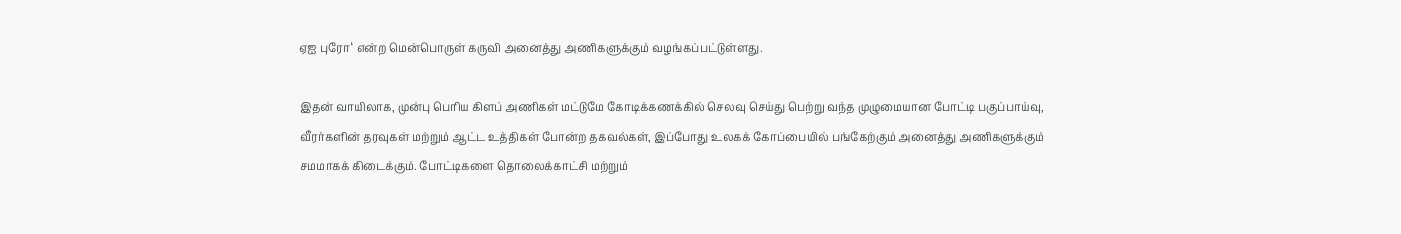ஏஐ புரோ‘ என்ற மென்பொருள் கருவி அனைத்து அணிகளுக்கும் வழங்கப்பட்டுள்ளது.

இதன் வாயிலாக, முன்பு பெரிய கிளப் அணிகள் மட்டுமே கோடிக்கணக்கில் செலவு செய்து பெற்று வந்த முழுமையான போட்டி பகுப்பாய்வு, வீரர்களின் தரவுகள் மற்றும் ஆட்ட உத்திகள் போன்ற தகவல்கள், இப்போது உலகக் கோப்பையில் பங்கேற்கும் அனைத்து அணிகளுக்கும் சமமாகக் கிடைக்கும். போட்டிகளை தொலைக்காட்சி மற்றும்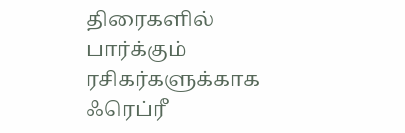திரைகளில் பார்க்கும் ரசிகர்களுக்காக ஃரெப்ரீ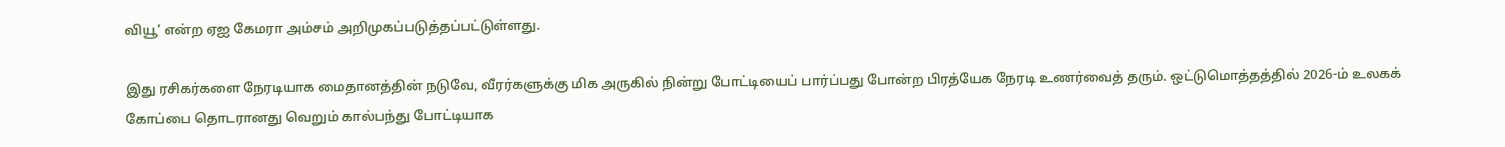வியூ’ என்ற ஏஐ கேமரா அம்சம் அறிமுகப்படுத்தப்பட்டுள்ளது.

இது ரசிகர்களை நேரடியாக மைதானத்தின் நடுவே, வீரர்களுக்கு மிக அருகில் நின்று போட்டியைப் பார்ப்பது போன்ற பிரத்யேக நேரடி உணர்வைத் தரும். ஒட்டுமொத்தத்தில் 2026-ம் உலகக் கோப்பை தொடரானது வெறும் கால்பந்து போட்டியாக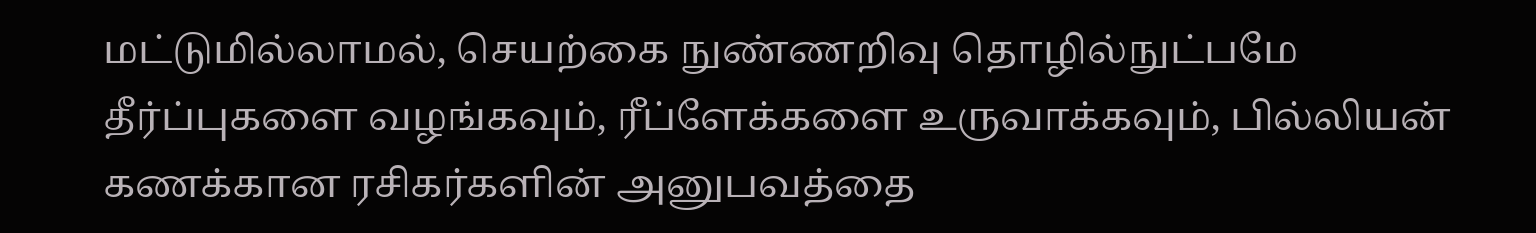மட்டுமில்லாமல், செயற்கை நுண்ணறிவு தொழில்நுட்பமே தீர்ப்புகளை வழங்கவும், ரீப்ளேக்களை உருவாக்கவும், பில்லியன் கணக்கான ரசிகர்களின் அனுபவத்தை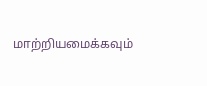மாற்றியமைக்கவும்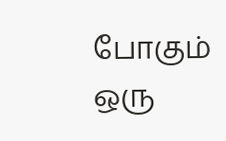போகும் ஒரு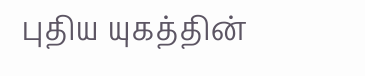புதிய யுகத்தின்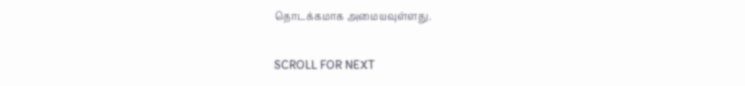தொடக்கமாக அமையவுள்ளது.

SCROLL FOR NEXT